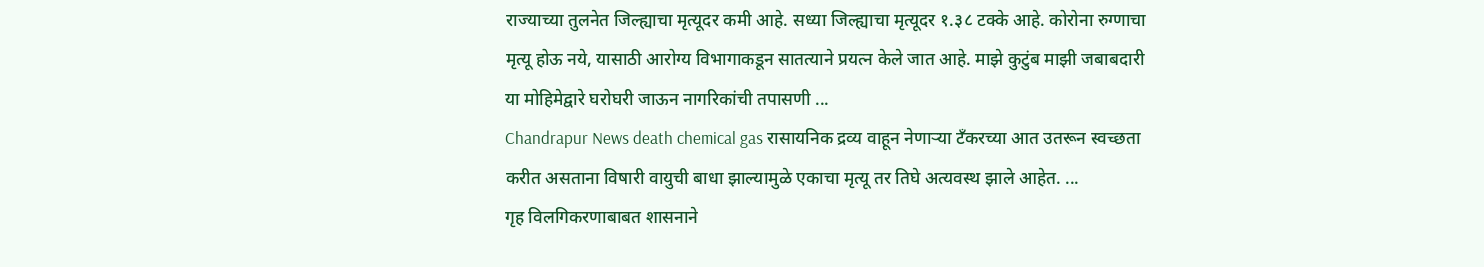राज्याच्या तुलनेत जिल्ह्याचा मृत्यूदर कमी आहे. सध्या जिल्ह्याचा मृत्यूदर १.३८ टक्के आहे. कोरोना रुग्णाचा मृत्यू होऊ नये, यासाठी आरोग्य विभागाकडून सातत्याने प्रयत्न केले जात आहे. माझे कुटुंब माझी जबाबदारी या मोहिमेद्वारे घरोघरी जाऊन नागरिकांची तपासणी ...
Chandrapur News death chemical gas रासायनिक द्रव्य वाहून नेणाऱ्या टँकरच्या आत उतरून स्वच्छता करीत असताना विषारी वायुची बाधा झाल्यामुळे एकाचा मृत्यू तर तिघे अत्यवस्थ झाले आहेत. ...
गृह विलगिकरणाबाबत शासनाने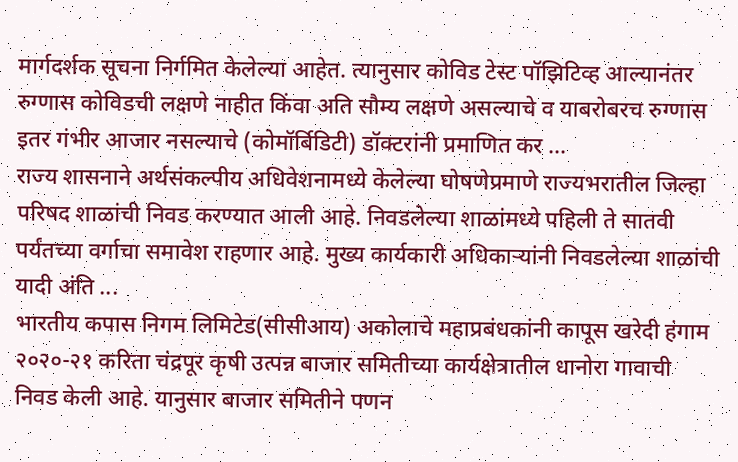मार्गदर्शक सूचना निर्गमित केलेल्या आहेत. त्यानुसार कोविड टेस्ट पॉझिटिव्ह आल्यानंतर रुग्णास कोविडची लक्षणे नाहीत किंवा अति सौम्य लक्षणे असल्याचे व याबरोबरच रुग्णास इतर गंभीर आजार नसल्याचे (कोमॉर्बिडिटी) डॉक्टरांनी प्रमाणित कर ...
राज्य शासनाने अर्थसंकल्पीय अधिवेशनामध्ये केलेल्या घोषणेप्रमाणे राज्यभरातील जिल्हा परिषद शाळांची निवड करण्यात आली आहे. निवडलेल्या शाळांमध्ये पहिली ते सातवी पर्यंतच्या वर्गाचा समावेश राहणार आहे. मुख्य कार्यकारी अधिकाऱ्यांनी निवडलेल्या शाळांची यादी अंति ...
भारतीय कपास निगम लिमिटेड(सीसीआय) अकोलाचे महाप्रबंधकांनी कापूस खरेदी हंगाम २०२०-२१ करिता चंद्रपूर कृषी उत्पन्न बाजार समितीच्या कार्यक्षेत्रातील धानोरा गावाची निवड केली आहे. यानुसार बाजार समितीने पणन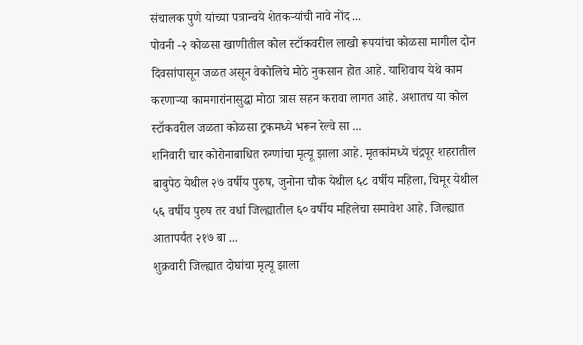संचालक पुणे यांच्या पत्रान्वये शेतकऱ्यांची नावे नोंद ...
पोवनी -२ कोळसा खाणीतील कोल स्टॉकवरील लाखो रूपयांचा कोळसा मागील दोन दिवसांपासून जळत असून वेकोलिचे मोठे नुकसान होत आहे. याशिवाय येथे काम करणाऱ्या कामगारांनासुद्धा मोठा त्रास सहन करावा लागत आहे. अशातच या कोल स्टॉकवरील जळता कोळसा ट्रकमध्ये भरून रेल्वे सा ...
शनिवारी चार कोरोनाबाधित रुग्णांचा मृत्यू झाला आहे. मृतकांमध्ये चंद्रपूर शहरातील बाबुपेठ येथील २७ वर्षीय पुरुष, जुनोना चौक येथील ६८ वर्षीय महिला, चिमूर येथील ५६ वर्षीय पुरुष तर वर्धा जिल्ह्यातील ६० वर्षीय महिलेचा समावेश आहे. जिल्ह्यात आतापर्यंत २१७ बा ...
शुक्रवारी जिल्ह्यात दोघांचा मृत्यू झाला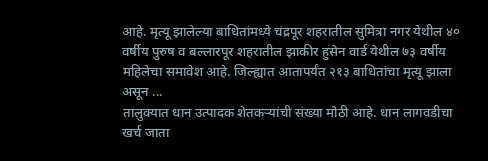आहे. मृत्यू झालेल्या बाधितांमध्ये चंद्रपूर शहरातील सुमित्रा नगर येथील ४० वर्षीय पुरुष व बल्लारपूर शहरातील झाकीर हुसेन वार्ड येथील ७३ वर्षीय महिलेचा समावेश आहे. जिल्ह्यात आतापर्यंत २१३ बाधितांचा मृत्यू झाला असून ...
तालुक्यात धान उत्पादक शेतकऱ्यांची संख्या मोठी आहे. धान लागवडीचा खर्च जाता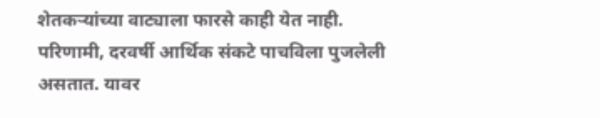शेतकऱ्यांच्या वाट्याला फारसे काही येत नाही. परिणामी, दरवर्षी आर्थिक संकटे पाचविला पुजलेली असतात. यावर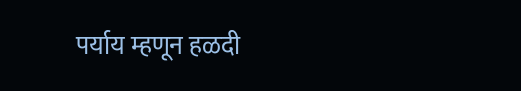पर्याय म्हणून हळदी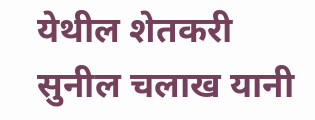येथील शेतकरी सुनील चलाख यानी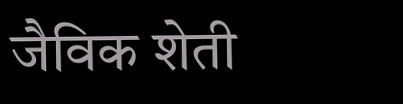जैविक शेती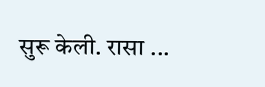सुरू केली. रासा ...